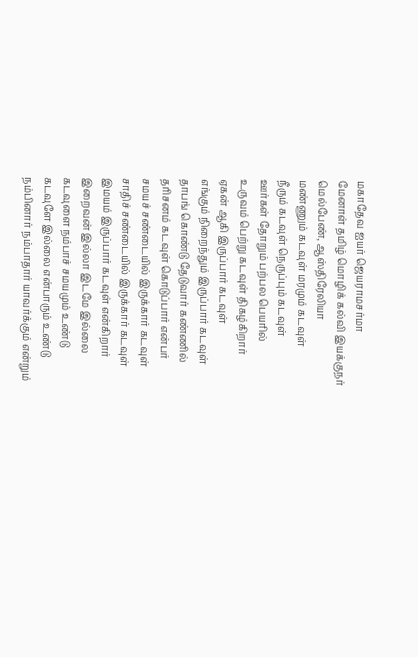மகாதேவ ஐயர் ஜெயராமசர்மா
மேனாள் தமிழ் மொழிக் கல்வி இயக்குநர்
மெல்பேண், ஆஸ்திரேலியா
மண்ணும் கடவுள் மரமும் கடவுள்
நீரும் கடவுள் நெருப்பும் கடவுள்
ஊர்கள் தோறும் பற்பல பெயரில்
உருவம் பெற்று கடவுள் திகழ்கிறார்
ஏகன் ஆகி இருப்பார் கடவுள்
எங்கும் நிறைந்தும் இருப்பார் கடவுள்
தாபங் கொண்டு தேடுவார் கண்ணில்
தரிசனம் கடவுள் கொடுப்பார் என்பர்
சமயச் சண்டையில் இருக்கார் கடவுள்
சாதிச் சண்டையில் இருக்கார் கடவுள்
இமயம் இருப்பார் கடவுள் என்கிறார்
இறைவன் இல்லா இடமே இல்லை
கடவுளை நம்பாச் சமயமும் உண்டு
கடவுளே இல்லை என்பாரும் உண்டு
நம்பினார் நம்பாதார் யாவர்க்கும் என்றும்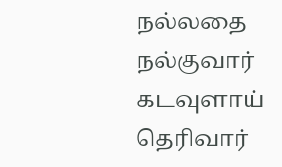நல்லதை நல்குவார் கடவுளாய் தெரிவார்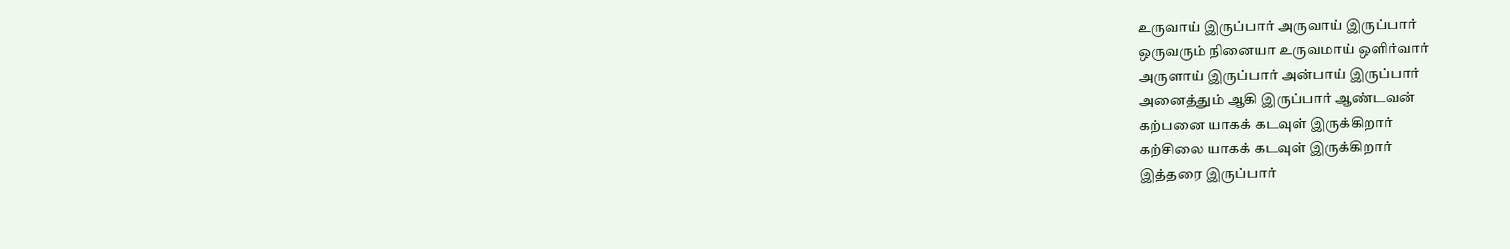உருவாய் இருப்பார் அருவாய் இருப்பார்
ஒருவரும் நினையா உருவமாய் ஒளிர்வார்
அருளாய் இருப்பார் அன்பாய் இருப்பார்
அனைத்தும் ஆகி இருப்பார் ஆண்டவன்
கற்பனை யாகக் கடவுள் இருக்கிறார்
கற்சிலை யாகக் கடவுள் இருக்கிறார்
இத்தரை இருப்பார்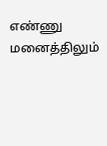எண்ணு மனைத்திலும்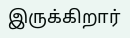இருக்கிறார்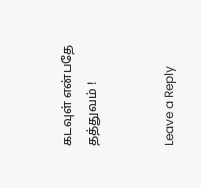கடவுள் என்பதே தத்துவம் !


Leave a Reply